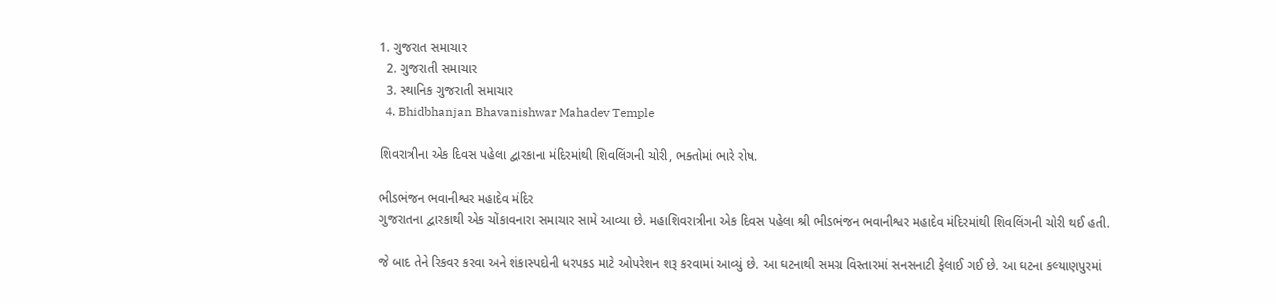1. ગુજરાત સમાચાર
  2. ગુજરાતી સમાચાર
  3. સ્થાનિક ગુજરાતી સમાચાર
  4. Bhidbhanjan Bhavanishwar Mahadev Temple

શિવરાત્રીના એક દિવસ પહેલા દ્વારકાના મંદિરમાંથી શિવલિંગની ચોરી, ભક્તોમાં ભારે રોષ.

ભીડભંજન ભવાનીશ્વર મહાદેવ મંદિર
ગુજરાતના દ્વારકાથી એક ચોંકાવનારા સમાચાર સામે આવ્યા છે. મહાશિવરાત્રીના એક દિવસ પહેલા શ્રી ભીડભંજન ભવાનીશ્વર મહાદેવ મંદિરમાંથી શિવલિંગની ચોરી થઈ હતી.

જે બાદ તેને રિકવર કરવા અને શંકાસ્પદોની ધરપકડ માટે ઓપરેશન શરૂ કરવામાં આવ્યું છે. આ ઘટનાથી સમગ્ર વિસ્તારમાં સનસનાટી ફેલાઈ ગઈ છે. આ ઘટના કલ્યાણપુરમાં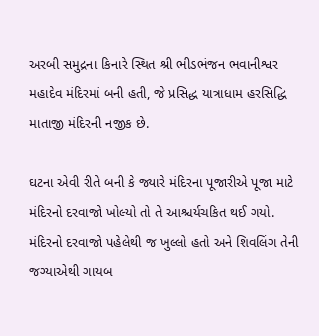અરબી સમુદ્રના કિનારે સ્થિત શ્રી ભીડભંજન ભવાનીશ્વર મહાદેવ મંદિરમાં બની હતી, જે પ્રસિદ્ધ યાત્રાધામ હરસિદ્ધિ માતાજી મંદિરની નજીક છે.

ઘટના એવી રીતે બની કે જ્યારે મંદિરના પૂજારીએ પૂજા માટે મંદિરનો દરવાજો ખોલ્યો તો તે આશ્ચર્યચકિત થઈ ગયો. મંદિરનો દરવાજો પહેલેથી જ ખુલ્લો હતો અને શિવલિંગ તેની જગ્યાએથી ગાયબ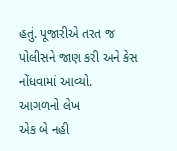હતું. પૂજારીએ તરત જ પોલીસને જાણ કરી અને કેસ નોંધવામાં આવ્યો.
આગળનો લેખ
એક બે નહી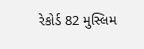રેકોર્ડ 82 મુસ્લિમ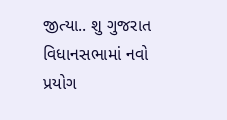જીત્યા.. શુ ગુજરાત વિધાનસભામાં નવો પ્રયોગ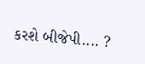કરશે બીજેપી.... ?